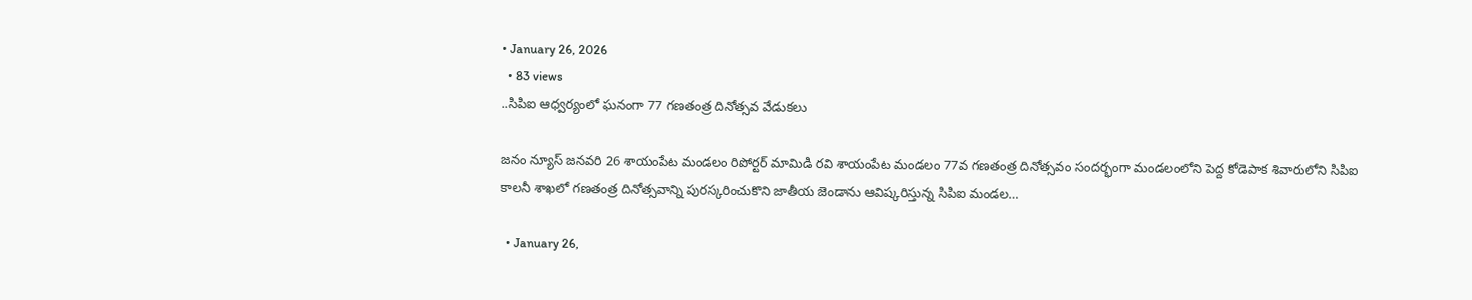• January 26, 2026
  • 83 views
..సిపిఐ ఆధ్వర్యంలో ఘనంగా 77 గణతంత్ర దినోత్సవ వేడుకలు

జనం న్యూస్ జనవరి 26 శాయంపేట మండలం రిపోర్టర్ మామిడి రవి శాయంపేట మండలం 77వ గణతంత్ర దినోత్సవం సందర్భంగా మండలంలోని పెద్ద కోడెపాక శివారులోని సిపిఐ కాలనీ శాఖలో గణతంత్ర దినోత్సవాన్ని పురస్కరించుకొని జాతీయ జెండాను ఆవిష్కరిస్తున్న సిపిఐ మండల…

  • January 26,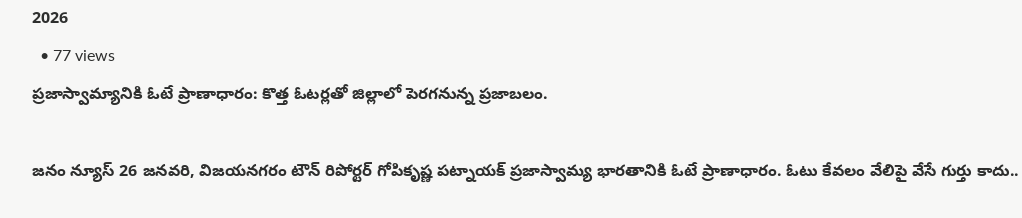2026
  • 77 views
ప్రజాస్వామ్యానికి ఓటే ప్రాణాధారం: కొత్త ఓటర్లతో జిల్లాలో పెరగనున్న ప్రజాబలం.

జనం న్యూస్‌ 26 జనవరి, విజయనగరం టౌన్‌ రిపోర్టర్‌ గోపికృష్ణ పట్నాయక్‌ ప్రజాస్వామ్య భారతానికి ఓటే ప్రాణాధారం. ఓటు కేవలం వేలిపై వేసే గుర్తు కాదు..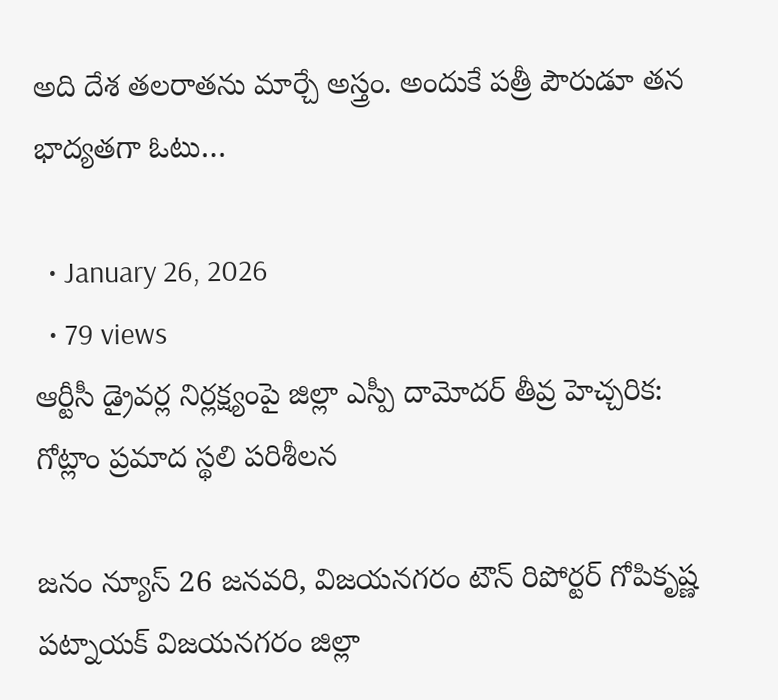అది దేశ తలరాతను మార్చే అస్త్రం. అందుకే పత్రీ పౌరుడూ తన భాద్యతగా ఓటు…

  • January 26, 2026
  • 79 views
ఆర్టీసీ డ్రైవర్ల నిర్లక్ష్యంపై జిల్లా ఎస్పీ దామోదర్ తీవ్ర హెచ్చరిక: గోట్లాం ప్రమాద స్థలి పరిశీలన

జనం న్యూస్‌ 26 జనవరి, విజయనగరం టౌన్‌ రిపోర్టర్‌ గోపికృష్ణ పట్నాయక్‌ విజయనగరం జిల్లా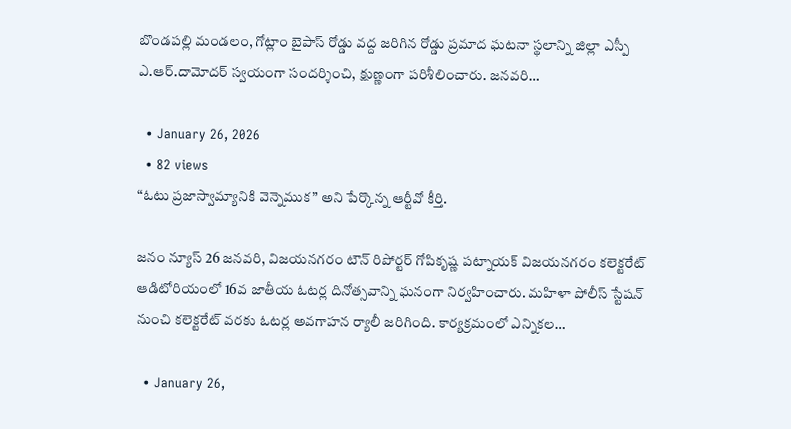బొండపల్లి మండలం, గోట్లాం బైపాస్ రోడ్డు వద్ద జరిగిన రోడ్డు ప్రమాద ఘటనా స్థలాన్ని జిల్లా ఎస్పీ ఎ.ఆర్.దామోదర్ స్వయంగా సందర్శించి, క్షుణ్ణంగా పరిశీలించారు. జనవరి…

  • January 26, 2026
  • 82 views
“ఓటు ప్రజాస్వామ్యానికి వెన్నెముక” అని పేర్కొన్న ఆర్టీవో కీర్తి.

జనం న్యూస్‌ 26 జనవరి, విజయనగరం టౌన్‌ రిపోర్టర్‌ గోపికృష్ణ పట్నాయక్‌ విజయనగరం కలెక్టరేట్‌ ఆడిటోరియంలో 16వ జాతీయ ఓటర్ల దినోత్సవాన్ని ఘనంగా నిర్వహించారు. మహిళా పోలీస్‌ స్టేషన్‌ నుంచి కలెక్టరేట్‌ వరకు ఓటర్ల అవగాహన ర్యాలీ జరిగింది. కార్యక్రమంలో ఎన్నికల…

  • January 26,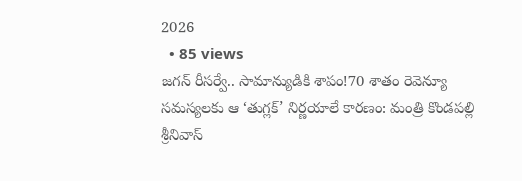2026
  • 85 views
జగన్ రీసర్వే.. సామాన్యుడికి శాపం!70 శాతం రెవెన్యూ సమస్యలకు ఆ ‘తుగ్లక్’ నిర్ణయాలే కారణం: మంత్రి కొండపల్లి శ్రీనివాస్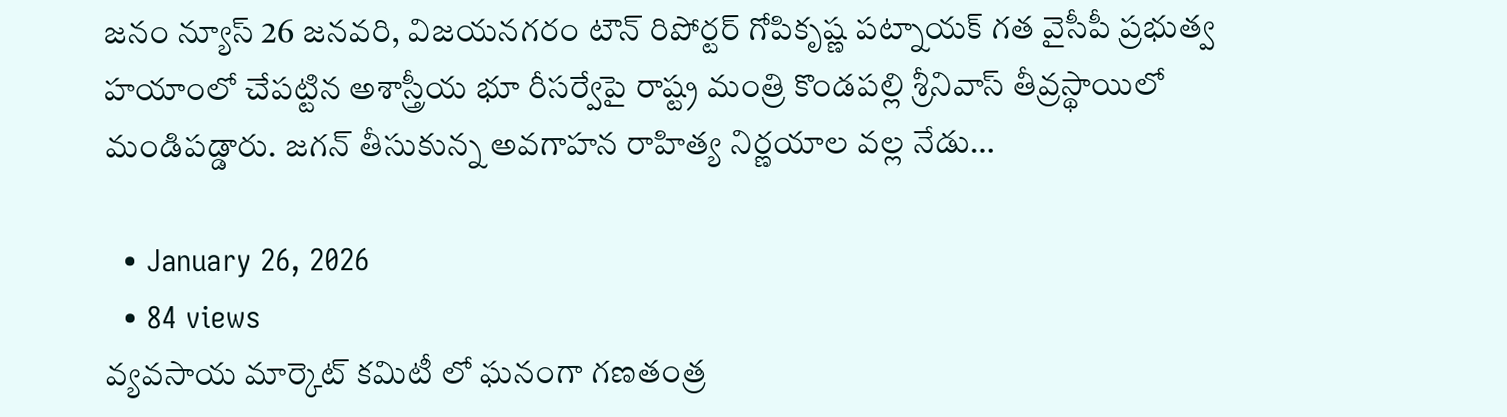జనం న్యూస్‌ 26 జనవరి, విజయనగరం టౌన్‌ రిపోర్టర్‌ గోపికృష్ణ పట్నాయక్‌ గత వైసీపీ ప్రభుత్వ హయాంలో చేపట్టిన అశాస్త్రీయ భూ రీసర్వేపై రాష్ట్ర మంత్రి కొండపల్లి శ్రీనివాస్ తీవ్రస్థాయిలో మండిపడ్డారు. జగన్ తీసుకున్న అవగాహన రాహిత్య నిర్ణయాల వల్ల నేడు…

  • January 26, 2026
  • 84 views
వ్యవసాయ మార్కెట్ కమిటీ లో ఘనంగా గణతంత్ర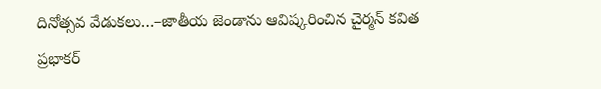దినోత్సవ వేడుకలు…–జాతీయ జెండాను ఆవిష్కరించిన చైర్మన్ కవిత ప్రభాకర్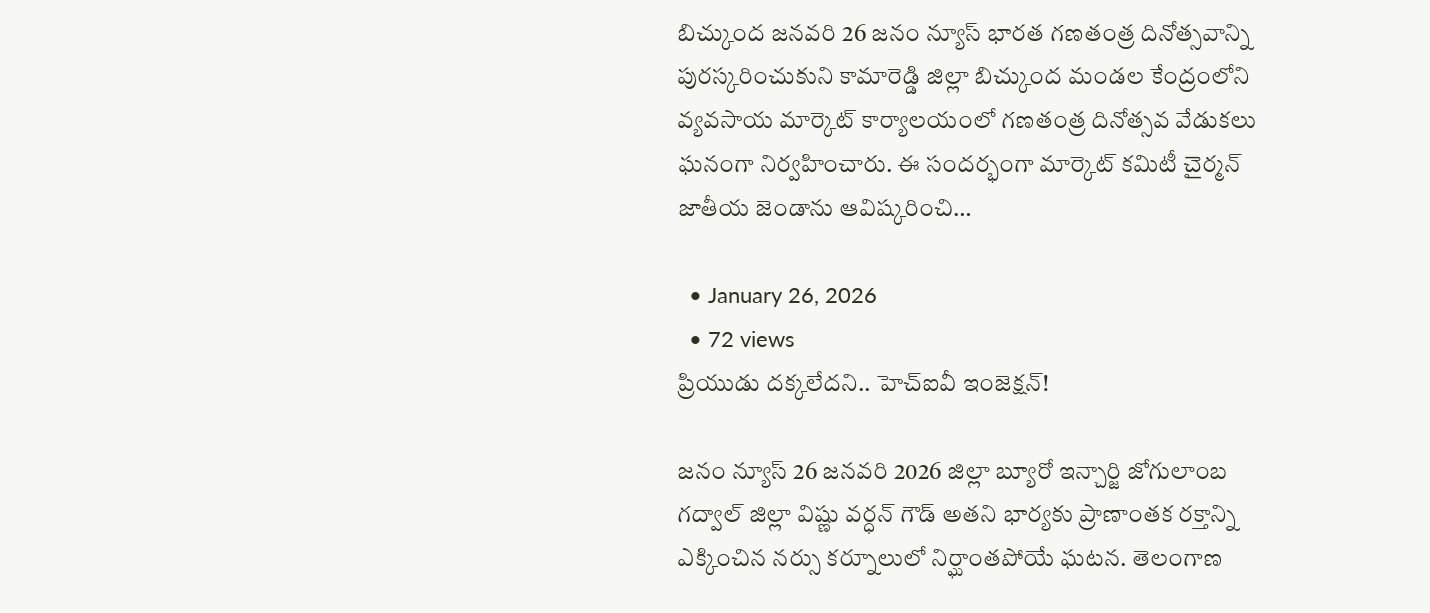బిచ్కుంద జనవరి 26 జనం న్యూస్ భారత గణతంత్ర దినోత్సవాన్ని పురస్కరించుకుని కామారెడ్డి జిల్లా బిచ్కుంద మండల కేంద్రంలోని వ్యవసాయ మార్కెట్ కార్యాలయంలో గణతంత్ర దినోత్సవ వేడుకలు ఘనంగా నిర్వహించారు. ఈ సందర్భంగా మార్కెట్ కమిటీ చైర్మన్ జాతీయ జెండాను ఆవిష్కరించి…

  • January 26, 2026
  • 72 views
ప్రియుడు దక్కలేదని.. హెచ్‌ఐవీ ఇంజెక్షన్‌!

జనం న్యూస్ 26 జనవరి 2026 జిల్లా బ్యూరో ఇన్చార్జి జోగులాంబ గద్వాల్ జిల్లా విష్ణు వర్ధన్ గౌడ్ అతని భార్యకు ప్రాణాంతక రక్తాన్ని ఎక్కించిన నర్సు కర్నూలులో నిర్ఘాంతపోయే ఘటన. తెలంగాణ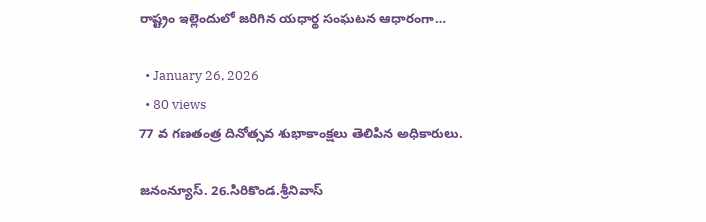రాష్ట్రం ఇల్లెందులో జరిగిన యధార్థ సంఘటన ఆధారంగా…

  • January 26, 2026
  • 80 views
77 వ గణతంత్ర దినోత్సవ శుభాకాంక్షలు తెలిపిన అధికారులు.

జనంన్యూస్. 26.సిరికొండ.శ్రీనివాస్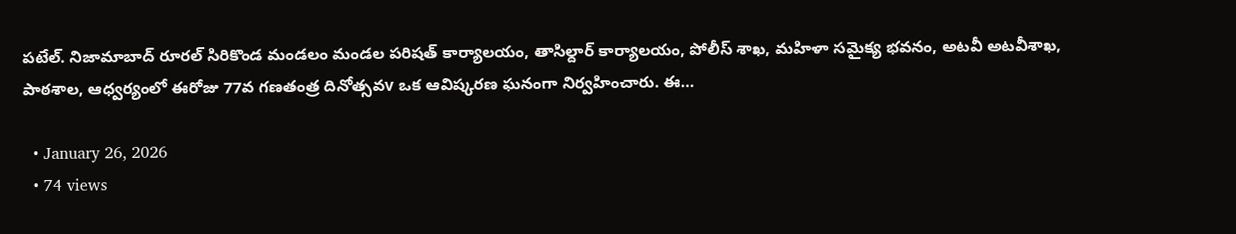పటేల్. నిజామాబాద్ రూరల్ సిరికొండ మండలం మండల పరిషత్ కార్యాలయం, తాసిల్దార్ కార్యాలయం, పోలీస్ శాఖ, మహిళా సమైక్య భవనం, అటవీ అటవీశాఖ, పాఠశాల, ఆధ్వర్యంలో ఈరోజు 77వ గణతంత్ర దినోత్సవv ఒక ఆవిష్కరణ ఘనంగా నిర్వహించారు. ఈ…

  • January 26, 2026
  • 74 views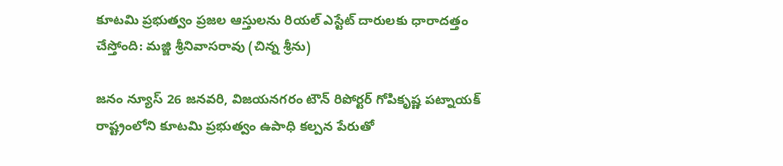కూటమి ప్రభుత్వం ప్రజల ఆస్తులను రియల్ ఎస్టేట్ దారులకు ధారాదత్తం చేస్తోంది: మజ్జి శ్రీనివాసరావు (చిన్న శ్రీను)

జనం న్యూస్‌ 26 జనవరి, విజయనగరం టౌన్‌ రిపోర్టర్‌ గోపికృష్ణ పట్నాయక్‌ రాష్ట్రంలోని కూటమి ప్రభుత్వం ఉపాధి కల్పన పేరుతో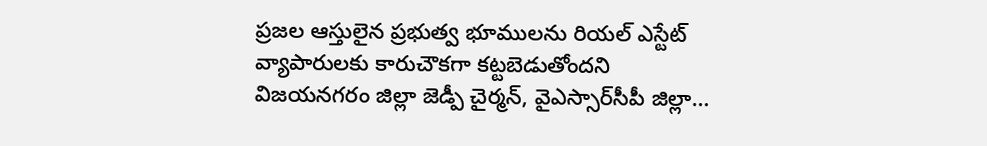ప్రజల ఆస్తులైన ప్రభుత్వ భూములను రియల్ ఎస్టేట్ వ్యాపారులకు కారుచౌకగా కట్టబెడుతోందని విజయనగరం జిల్లా జెడ్పీ చైర్మన్, వైఎస్సార్‌సీపీ జిల్లా…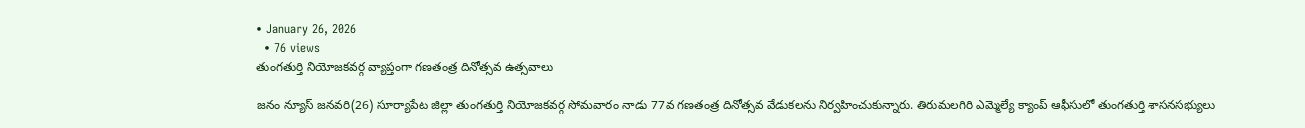• January 26, 2026
  • 76 views
తుంగతుర్తి నియోజకవర్గ వ్యాప్తంగా గణతంత్ర దినోత్సవ ఉత్సవాలు

జనం న్యూస్ జనవరి(26) సూర్యాపేట జిల్లా తుంగతుర్తి నియోజకవర్గ సోమవారం నాడు 77వ గణతంత్ర దినోత్సవ వేడుకలను నిర్వహించుకున్నారు. తిరుమలగిరి ఎమ్మెల్యే క్యాంప్ ఆఫీసులో తుంగతుర్తి శాసనసభ్యులు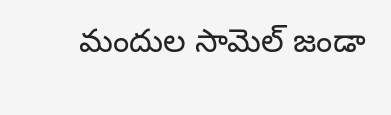మందుల సామెల్ జండా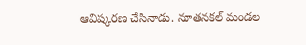ఆవిష్కరణ చేసినాడు. నూతనకల్ మండల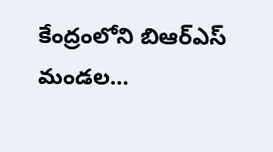కేంద్రంలోని బిఆర్ఎస్ మండల…